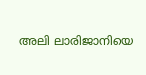അലി ‌ലാരിജാനിയെ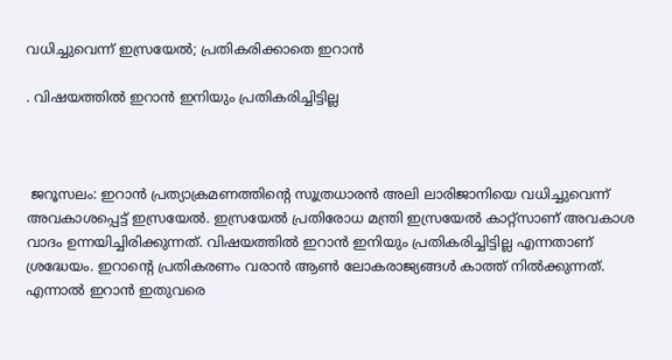വധിച്ചുവെന്ന് ഇസ്രയേൽ; പ്രതികരിക്കാതെ ഇറാൻ

. വിഷയത്തിൽ ഇറാൻ ഇനിയും പ്രതികരിച്ചിട്ടില്ല



 ജറൂസലം: ഇറാൻ പ്രത്യാക്രമണത്തിന്‍റെ സൂത്രധാരൻ അലി ‌ലാരിജാനിയെ വധിച്ചുവെന്ന് അവകാശപ്പെട്ട് ഇസ്രയേൽ. ഇസ്രയേൽ പ്രതിരോധ മന്ത്രി ഇസ്രയേൽ കാറ്റ്സാണ് അവകാശ വാദം ഉന്നയിച്ചിരിക്കുന്നത്. വിഷയത്തിൽ ഇറാൻ ഇനിയും പ്രതികരിച്ചിട്ടില്ല എന്നതാണ് ശ്രദ്ധേയം. ഇറാന്റെ പ്രതികരണം വരാൻ ആൺ ലോകരാജ്യങ്ങൾ കാത്ത് നിൽക്കുന്നത്. എന്നാൽ ഇറാൻ ഇതുവരെ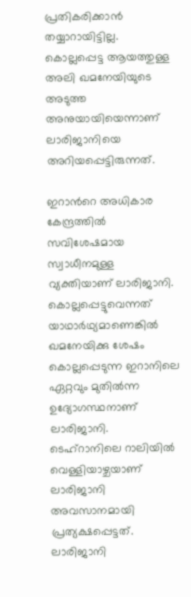പ്രതികരിക്കാൻ തയ്യാറായിട്ടില്ല.  കൊല്ലപ്പെട്ട ആയത്തുള്ള അലി ഖമനേയിയുടെ അടുത്ത അനുയായിയെന്നാണ് ലാരിജാനിയെ അറിയപ്പെട്ടിരുന്നത്.

ഇറാന്‍റെ അധികാര കേന്ദ്രത്തിൽ സവിശേഷമായ സ്വാധീനമുള്ള വ്യക്തിയാണ് ലാരിജാനി. കൊല്ലപ്പെട്ടുവെന്നത് യാഥാർഥ്യമാണെങ്കിൽ ഖമനേയിക്കു ശേഷം കൊല്ലപ്പെടുന്ന ഇറാനിലെ ഏറ്റവും മുതിൽന്ന ഉദ്യോഗസ്ഥനാണ് ലാരിജാനി. ടെഹ്റാനിലെ റാലിയിൽ വെള്ളിയാഴ്ചയാണ് ലാരിജാനി അവസാനമായി പ്രത്യക്ഷപ്പെട്ടത്. ലാരിജാനി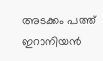അടക്കം പത്ത് ഇറാനിയൻ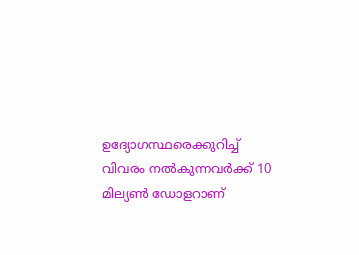ഉദ്യോഗസ്ഥരെക്കുറിച്ച് വിവരം നൽകുന്നവർക്ക് 10 മില്യൺ ഡോളറാണ്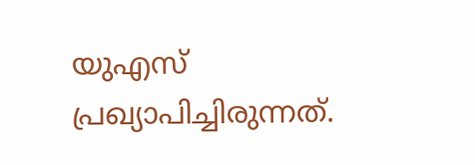യുഎസ് പ്രഖ്യാപിച്ചിരുന്നത്.